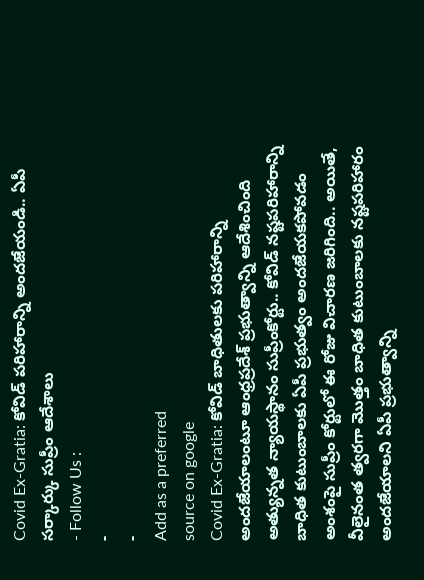Covid Ex-Gratia: కోవిడ్ పరిహారాన్ని అందజేయండి.. ఏపీ సర్కార్కు సుప్రీం ఆదేశాలు
- Follow Us :
-
-
Add as a preferred
source on google
Covid Ex-Gratia: కోవిడ్ బాధితులకు పరిహారాన్ని అందజేయాలంటూ ఆంధ్రప్రదేశ్ ప్రభుత్వాన్ని ఆదేశించింది అత్యున్నత న్యాయస్థానం సుప్రీంకోర్టు.. కోవిడ్ నష్టపరిహారాన్ని బాధిత కుటుంబాలకు ఏపీ ప్రభుత్వం అందజేయకపోవడం అంశంపై సుప్రీం కోర్టులో ఈ రోజు విచారణ జరిగింది.. అయితే, వీలైనంత త్వరగా మొత్తం బాధిత కుటుంబాలకు నష్టపరిహారం అందజేయాలని ఏపీ ప్రభుత్వాన్ని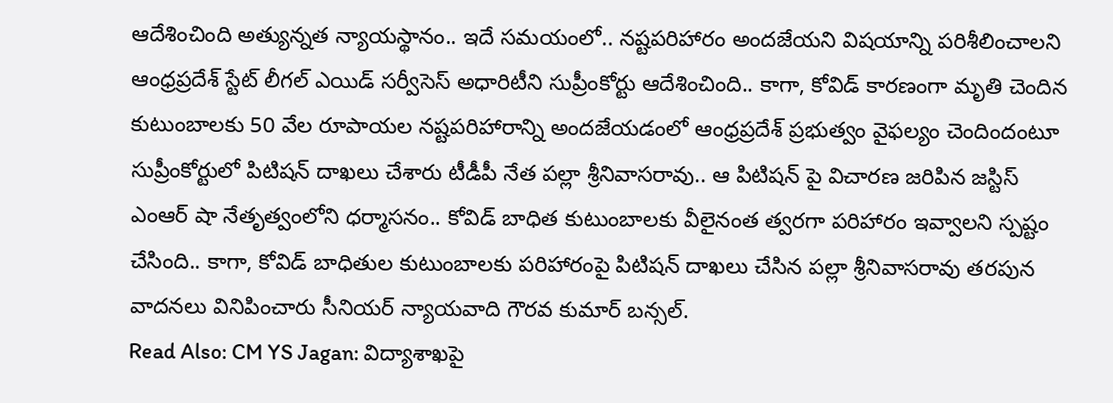ఆదేశించింది అత్యున్నత న్యాయస్థానం.. ఇదే సమయంలో.. నష్టపరిహారం అందజేయని విషయాన్ని పరిశీలించాలని ఆంధ్రప్రదేశ్ స్టేట్ లీగల్ ఎయిడ్ సర్వీసెస్ అధారిటీని సుప్రీంకోర్టు ఆదేశించింది.. కాగా, కోవిడ్ కారణంగా మృతి చెందిన కుటుంబాలకు 50 వేల రూపాయల నష్టపరిహారాన్ని అందజేయడంలో ఆంధ్రప్రదేశ్ ప్రభుత్వం వైఫల్యం చెందిందంటూ సుప్రీంకోర్టులో పిటిషన్ దాఖలు చేశారు టీడీపీ నేత పల్లా శ్రీనివాసరావు.. ఆ పిటిషన్ పై విచారణ జరిపిన జస్టిస్ ఎంఆర్ షా నేతృత్వంలోని ధర్మాసనం.. కోవిడ్ బాధిత కుటుంబాలకు వీలైనంత త్వరగా పరిహారం ఇవ్వాలని స్పష్టం చేసింది.. కాగా, కోవిడ్ బాధితుల కుటుంబాలకు పరిహారంపై పిటిషన్ దాఖలు చేసిన పల్లా శ్రీనివాసరావు తరపున వాదనలు వినిపించారు సీనియర్ న్యాయవాది గౌరవ కుమార్ బన్సల్.
Read Also: CM YS Jagan: విద్యాశాఖపై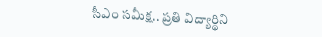సీఎం సమీక్ష.. ప్రతి విద్యార్థిని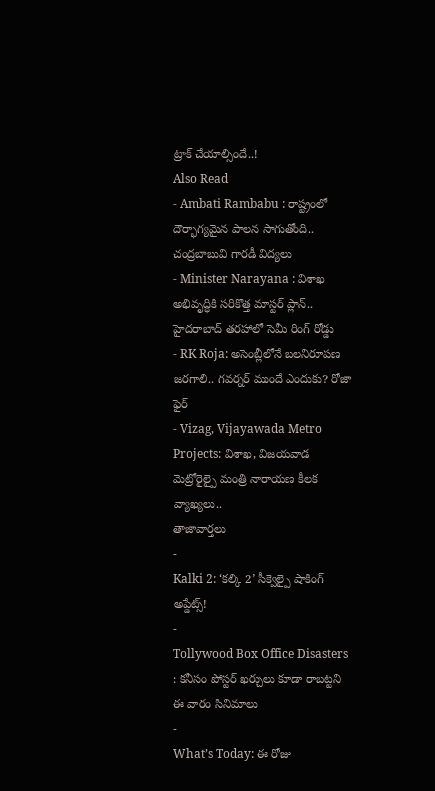ట్రాక్ చేయాల్సిందే..!
Also Read
- Ambati Rambabu : రాష్ట్రంలో దౌర్భాగ్యమైన పాలన సాగుతోంది.. చంద్రబాబువి గారడీ విద్యలు
- Minister Narayana : విశాఖ అభివృద్ధికి సరికొత్త మాస్టర్ ప్లాన్.. హైదరాబాద్ తరహాలో సెమీ రింగ్ రోడ్డు
- RK Roja: అసెంబ్లీలోనే బలనిరూపణ జరగాలి.. గవర్నర్ ముందే ఎందుకు? రోజా ఫైర్
- Vizag, Vijayawada Metro Projects: విశాఖ, విజయవాడ మెట్రోరైల్పై మంత్రి నారాయణ కీలక వ్యాఖ్యలు..
తాజావార్తలు
-
Kalki 2: ‘కల్కి 2’ సీక్వెల్పై షాకింగ్ అప్డేట్స్!
-
Tollywood Box Office Disasters : కనీసం పోస్టర్ ఖర్చులు కూడా రాబట్టని ఈ వారం సినిమాలు
-
What’s Today: ఈ రోజు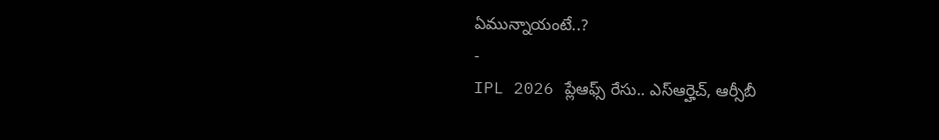ఏమున్నాయంటే..?
-
IPL 2026 ప్లేఆఫ్స్ రేసు.. ఎస్ఆర్హెచ్, ఆర్సీబీ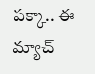పక్కా.. ఈ మ్యాచ్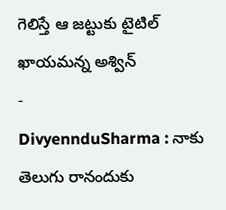గెలిస్తే ఆ జట్టుకు టైటిల్ ఖాయమన్న అశ్విన్
-
DivyennduSharma : నాకు తెలుగు రానందుకు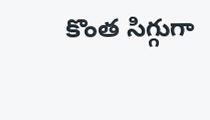కొంత సిగ్గుగా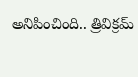అనిపించింది.. త్రివిక్రమ్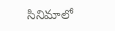సినిమాలో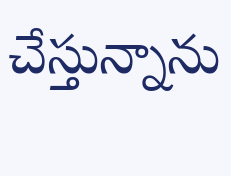చేస్తున్నాను